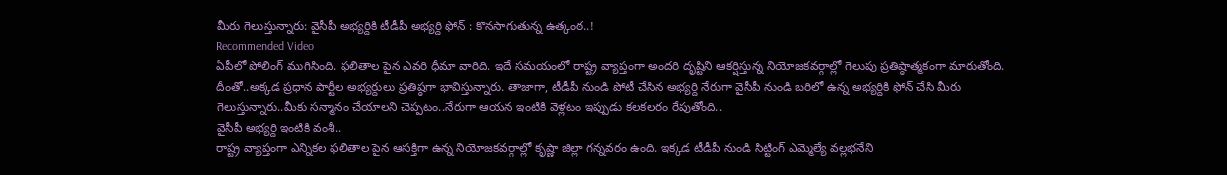మీరు గెలుస్తున్నారు: వైసీపీ అభ్యర్దికి టీడీపీ అభ్యర్ది ఫోన్ : కొనసాగుతున్న ఉత్కంఠ..!
Recommended Video
ఏపీలో పోలింగ్ ముగిసింది. ఫలితాల పైన ఎవరి ధీమా వారిది. ఇదే సమయంలో రాష్ట్ర వ్యాప్తంగా అందరి దృష్టిని ఆకర్షిస్తున్న నియోజకవర్గాల్లో గెలుపు ప్రతిష్ఠాత్మకంగా మారుతోంది. దీంతో..అక్కడ ప్రధాన పార్టీల అభ్యర్దులు ప్రతిష్ఠగా భావిస్తున్నారు. తాజాగా, టీడీపీ నుండి పోటీ చేసిన అభ్యర్ది నేరుగా వైసీపీ నుండి బరిలో ఉన్న అభ్యర్దికి ఫోన్ చేసి మీరు గెలుస్తున్నారు..మీకు సన్మానం చేయాలని చెప్పటం..నేరుగా ఆయన ఇంటికి వెళ్లటం ఇప్పుడు కలకలరం రేపుతోంది..
వైసీపీ అభ్యర్ది ఇంటికి వంశీ..
రాష్ట్ర వ్యాప్తంగా ఎన్నికల ఫలితాల పైన ఆసక్తిగా ఉన్న నియోజకవర్గాల్లో కృష్ణా జిల్లా గన్నవరం ఉంది. ఇక్కడ టీడీపీ నుండి సిట్టింగ్ ఎమ్మెల్యే వల్లభనేని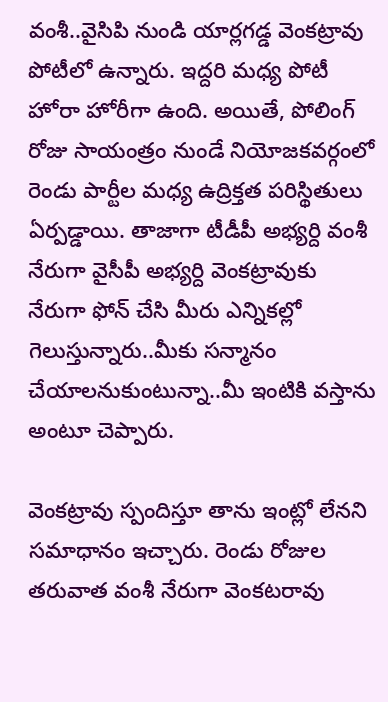వంశీ..వైసిపి నుండి యార్లగడ్డ వెంకట్రావు పోటీలో ఉన్నారు. ఇద్దరి మధ్య పోటీ హోరా హోరీగా ఉంది. అయితే, పోలింగ్ రోజు సాయంత్రం నుండే నియోజకవర్గంలో రెండు పార్టీల మధ్య ఉద్రిక్తత పరిస్థితులు ఏర్పడ్డాయి. తాజాగా టీడీపీ అభ్యర్ది వంశీ నేరుగా వైసీపీ అభ్యర్ది వెంకట్రావుకు నేరుగా ఫోన్ చేసి మీరు ఎన్నికల్లో గెలుస్తున్నారు..మీకు సన్మానం చేయాలనుకుంటున్నా..మీ ఇంటికి వస్తాను అంటూ చెప్పారు.

వెంకట్రావు స్పందిస్తూ తాను ఇంట్లో లేనని సమాధానం ఇచ్చారు. రెండు రోజుల తరువాత వంశీ నేరుగా వెంకటరావు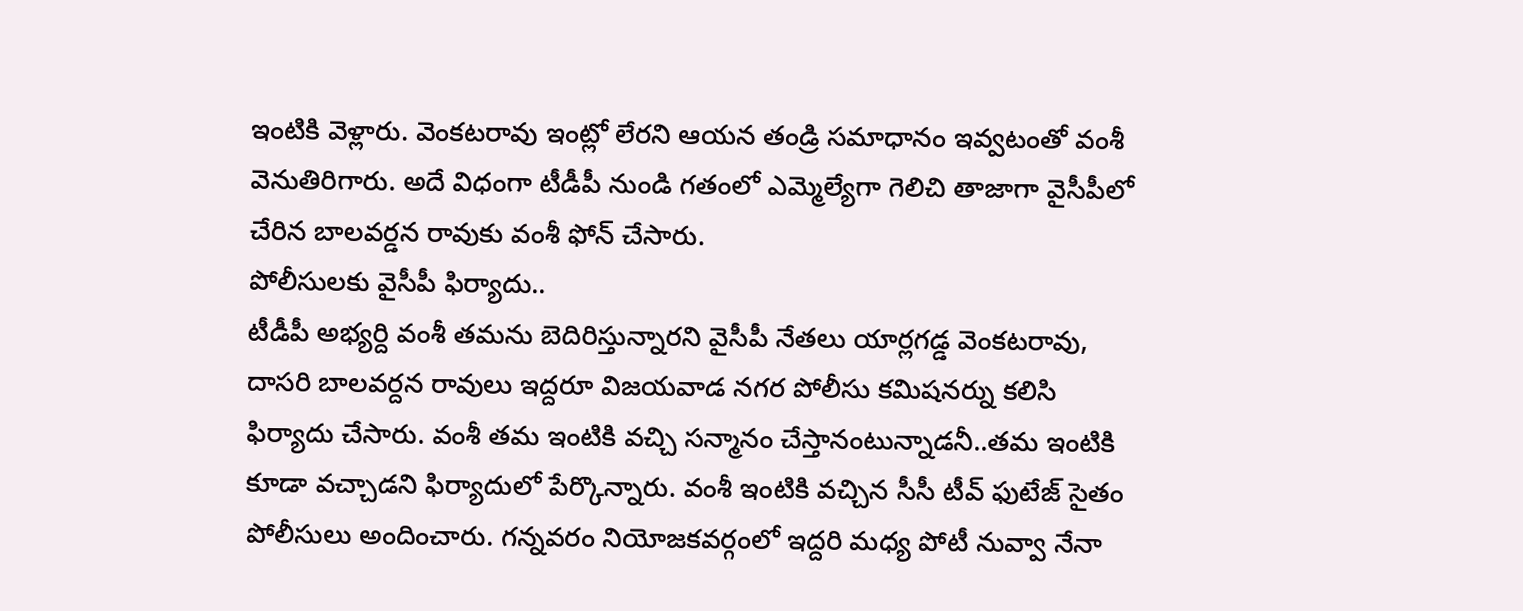ఇంటికి వెళ్లారు. వెంకటరావు ఇంట్లో లేరని ఆయన తండ్రి సమాధానం ఇవ్వటంతో వంశీ వెనుతిరిగారు. అదే విధంగా టీడీపీ నుండి గతంలో ఎమ్మెల్యేగా గెలిచి తాజాగా వైసీపీలో చేరిన బాలవర్డన రావుకు వంశీ ఫోన్ చేసారు.
పోలీసులకు వైసీపీ ఫిర్యాదు..
టీడీపీ అభ్యర్ది వంశీ తమను బెదిరిస్తున్నారని వైసీపీ నేతలు యార్లగడ్డ వెంకటరావు, దాసరి బాలవర్దన రావులు ఇద్దరూ విజయవాడ నగర పోలీసు కమిషనర్ను కలిసి ఫిర్యాదు చేసారు. వంశీ తమ ఇంటికి వచ్చి సన్మానం చేస్తానంటున్నాడనీ..తమ ఇంటికి కూడా వచ్చాడని ఫిర్యాదులో పేర్కొన్నారు. వంశీ ఇంటికి వచ్చిన సీసీ టీవ్ ఫుటేజ్ సైతం పోలీసులు అందించారు. గన్నవరం నియోజకవర్గంలో ఇద్దరి మధ్య పోటీ నువ్వా నేనా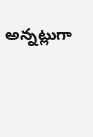అన్నట్లుగా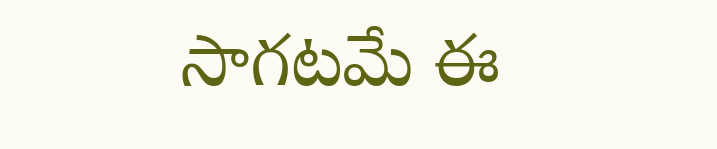సాగటమే ఈ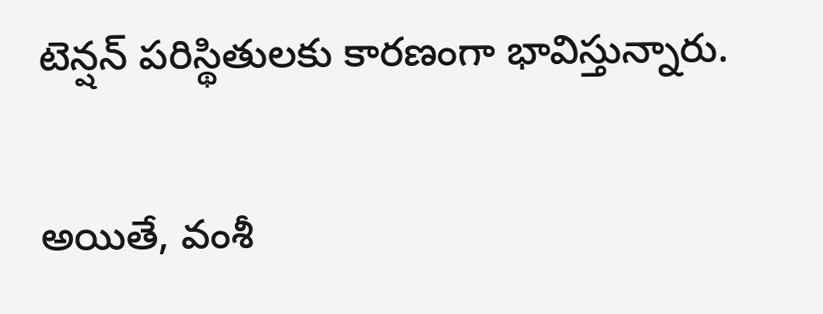టెన్షన్ పరిస్థితులకు కారణంగా భావిస్తున్నారు.

అయితే, వంశీ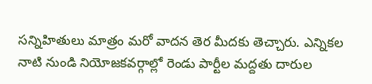సన్నిహితులు మాత్రం మరో వాదన తెర మీదకు తెచ్చారు. ఎన్నికల నాటి నుండి నియోజకవర్గాల్లో రెండు పార్టీల మద్దతు దారుల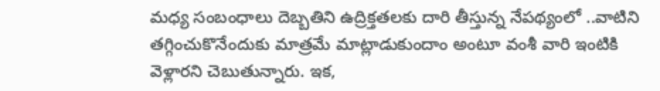మధ్య సంబంధాలు దెబ్బతిని ఉద్రిక్తతలకు దారి తీస్తున్న నేపథ్యంలో ..వాటిని తగ్గించుకొనేందుకు మాత్రమే మాట్లాడుకుందాం అంటూ వంశీ వారి ఇంటికి వెళ్లారని చెబుతున్నారు. ఇక,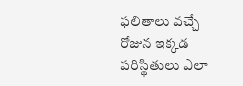ఫలితాలు వచ్చే రోజున ఇక్కడ పరిస్థితులు ఎలా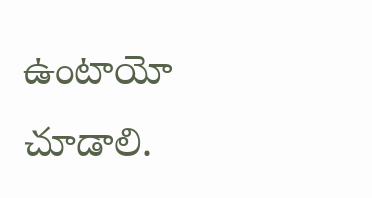ఉంటాయో చూడాలి.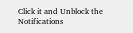Click it and Unblock the Notifications